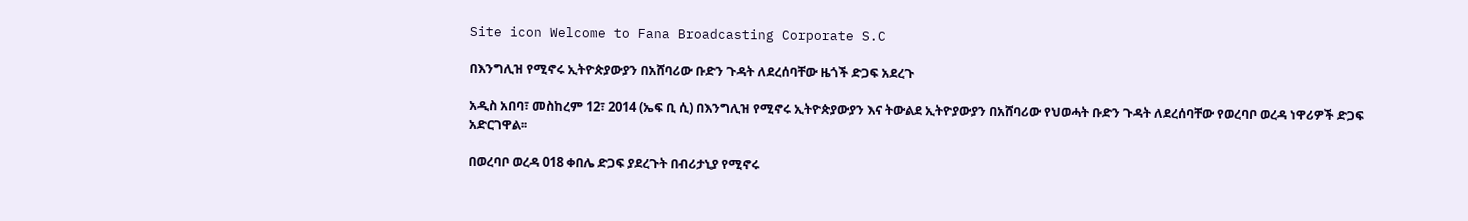Site icon Welcome to Fana Broadcasting Corporate S.C

በእንግሊዝ የሚኖሩ ኢትዮጵያውያን በአሸባሪው ቡድን ጉዳት ለደረሰባቸው ዜጎች ድጋፍ አደረጉ

አዲስ አበባ፣ መስከረም 12፣ 2014 (ኤፍ ቢ ሲ) በእንግሊዝ የሚኖሩ ኢትዮጵያውያን እና ትውልደ ኢትዮያውያን በአሸባሪው የህወሓት ቡድን ጉዳት ለደረሰባቸው የወረባቦ ወረዳ ነዋሪዎች ድጋፍ አድርገዋል፡፡

በወረባቦ ወረዳ 018 ቀበሌ ድጋፍ ያደረጉት በብሪታኒያ የሚኖሩ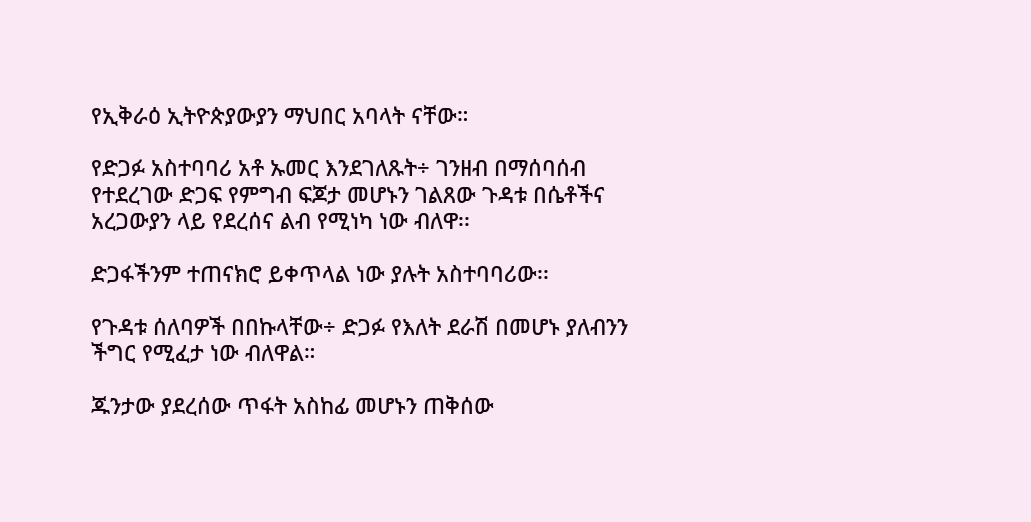የኢቅራዕ ኢትዮጵያውያን ማህበር አባላት ናቸው።

የድጋፉ አስተባባሪ አቶ ኡመር እንደገለጹት÷ ገንዘብ በማሰባሰብ የተደረገው ድጋፍ የምግብ ፍጆታ መሆኑን ገልጸው ጉዳቱ በሴቶችና አረጋውያን ላይ የደረሰና ልብ የሚነካ ነው ብለዋ፡፡

ድጋፋችንም ተጠናክሮ ይቀጥላል ነው ያሉት አስተባባሪው፡፡

የጉዳቱ ሰለባዎች በበኩላቸው÷ ድጋፉ የእለት ደራሽ በመሆኑ ያለብንን ችግር የሚፈታ ነው ብለዋል።

ጁንታው ያደረሰው ጥፋት አስከፊ መሆኑን ጠቅሰው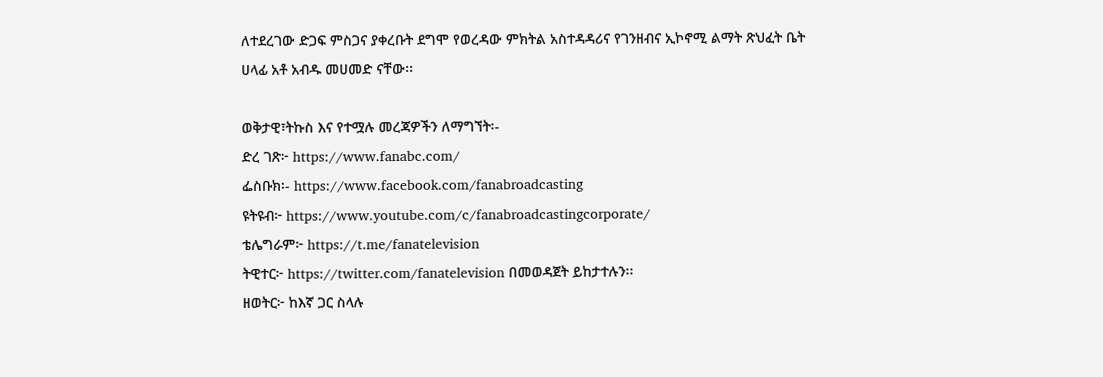ለተደረገው ድጋፍ ምስጋና ያቀረቡት ደግሞ የወረዳው ምክትል አስተዳዳሪና የገንዘብና ኢኮኖሚ ልማት ጽህፈት ቤት ሀላፊ አቶ አብዱ መሀመድ ናቸው፡፡

ወቅታዊ፣ትኩስ እና የተሟሉ መረጃዎችን ለማግኘት፡-
ድረ ገጽ፦ https://www.fanabc.com/
ፌስቡክ፡- https://www.facebook.com/fanabroadcasting
ዩትዩብ፦ https://www.youtube.com/c/fanabroadcastingcorporate/
ቴሌግራም፦ https://t.me/fanatelevision
ትዊተር፦ https://twitter.com/fanatelevision በመወዳጀት ይከታተሉን፡፡
ዘወትር፦ ከእኛ ጋር ስላሉ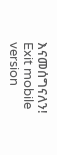እናመሰግናለን!
Exit mobile version